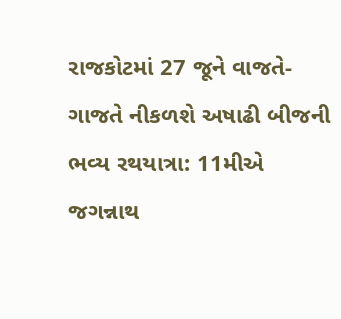રાજકોટમાં 27 જૂને વાજતે-ગાજતે નીકળશે અષાઢી બીજની ભવ્ય રથયાત્રા: 11મીએ જગન્નાથ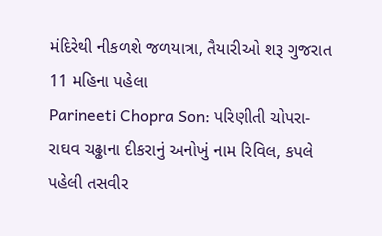મંદિરેથી નીકળશે જળયાત્રા, તૈયારીઓ શરૂ ગુજરાત 11 મહિના પહેલા
Parineeti Chopra Son: પરિણીતી ચોપરા-રાઘવ ચઢ્ઢાના દીકરાનું અનોખું નામ રિવિલ, કપલે પહેલી તસવીર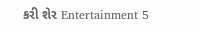કરી શેર Entertainment 5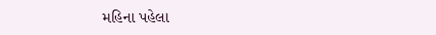મહિના પહેલા